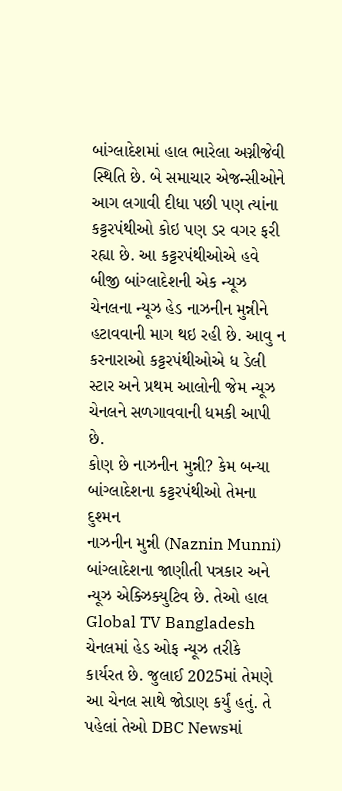બાંગ્લાદેશમાં હાલ ભારેલા અગ્નીજેવી સ્થિતિ છે. બે સમાચાર એજન્સીઓને આગ લગાવી દીધા પછી પણ ત્યાંના કટ્ટરપંથીઓ કોઇ પણ ડર વગર ફરી રહ્યા છે. આ કટ્ટરપંથીઓએ હવે બીજી બાંગ્લાદેશની એક ન્યૂઝ ચેનલના ન્યૂઝ હેડ નાઝનીન મુન્નીને હટાવવાની માગ થઇ રહી છે. આવુ ન કરનારાઓ કટ્ટરપંથીઓએ ધ ડેલી સ્ટાર અને પ્રથમ આલોની જેમ ન્યૂઝ ચેનલને સળગાવવાની ધમકી આપી છે.
કોણ છે નાઝનીન મુન્ની? કેમ બન્યા બાંગ્લાદેશના કટ્ટરપંથીઓ તેમના દુશ્મન
નાઝનીન મુન્ની (Naznin Munni) બાંગ્લાદેશના જાણીતી પત્રકાર અને ન્યૂઝ એક્ઝિક્યુટિવ છે. તેઓ હાલ Global TV Bangladesh ચેનલમાં હેડ ઓફ ન્યૂઝ તરીકે કાર્યરત છે. જુલાઈ 2025માં તેમણે આ ચેનલ સાથે જોડાણ કર્યું હતું. તે પહેલાં તેઓ DBC Newsમાં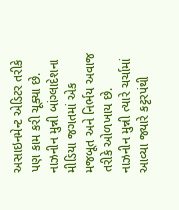અસાઇનમેન્ટ એડિટર તરીકે પણ કામ કરી ચૂક્યા છે. નાઝનીન મુન્ની બાંગ્લાદેશના મીડિયા જગતમાં એક મજબૂત અને નિર્ભય અવાજ તરીકે ઓળખાય છે.
નાઝનીન મુન્ની ત્યારે ચર્ચામાં આવ્યા જ્યારે કટ્ટરપંથી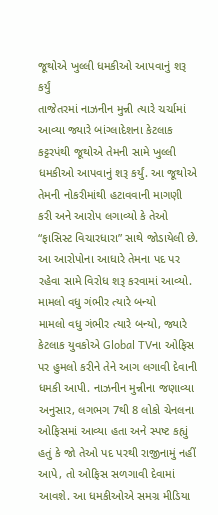જૂથોએ ખુલ્લી ધમકીઓ આપવાનું શરૂ કર્યું
તાજેતરમાં નાઝનીન મુન્ની ત્યારે ચર્ચામાં આવ્યા જ્યારે બાંગ્લાદેશના કેટલાક કટ્ટરપંથી જૂથોએ તેમની સામે ખુલ્લી ધમકીઓ આપવાનું શરૂ કર્યું. આ જૂથોએ તેમની નોકરીમાંથી હટાવવાની માગણી કરી અને આરોપ લગાવ્યો કે તેઓ “ફાસિસ્ટ વિચારધારા” સાથે જોડાયેલી છે. આ આરોપોના આધારે તેમના પદ પર રહેવા સામે વિરોધ શરૂ કરવામાં આવ્યો.
મામલો વધુ ગંભીર ત્યારે બન્યો
મામલો વધુ ગંભીર ત્યારે બન્યો, જ્યારે કેટલાક યુવકોએ Global TVના ઓફિસ પર હુમલો કરીને તેને આગ લગાવી દેવાની ધમકી આપી. નાઝનીન મુન્નીના જણાવ્યા અનુસાર, લગભગ 7થી 8 લોકો ચેનલના ઓફિસમાં આવ્યા હતા અને સ્પષ્ટ કહ્યું હતું કે જો તેઓ પદ પરથી રાજીનામું નહીં આપે, તો ઓફિસ સળગાવી દેવામાં આવશે. આ ધમકીઓએ સમગ્ર મીડિયા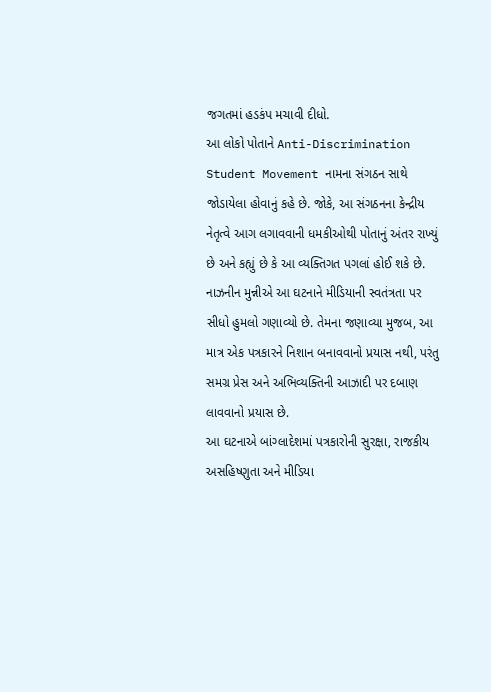જગતમાં હડકંપ મચાવી દીધો.
આ લોકો પોતાને Anti-Discrimination Student Movement નામના સંગઠન સાથે જોડાયેલા હોવાનું કહે છે. જોકે, આ સંગઠનના કેન્દ્રીય નેતૃત્વે આગ લગાવવાની ધમકીઓથી પોતાનું અંતર રાખ્યું છે અને કહ્યું છે કે આ વ્યક્તિગત પગલાં હોઈ શકે છે.
નાઝનીન મુન્નીએ આ ઘટનાને મીડિયાની સ્વતંત્રતા પર સીધો હુમલો ગણાવ્યો છે. તેમના જણાવ્યા મુજબ, આ માત્ર એક પત્રકારને નિશાન બનાવવાનો પ્રયાસ નથી, પરંતુ સમગ્ર પ્રેસ અને અભિવ્યક્તિની આઝાદી પર દબાણ લાવવાનો પ્રયાસ છે.
આ ઘટનાએ બાંગ્લાદેશમાં પત્રકારોની સુરક્ષા, રાજકીય અસહિષ્ણુતા અને મીડિયા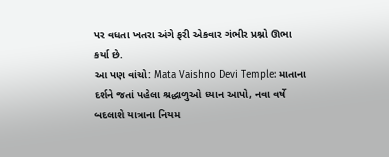પર વધતા ખતરા અંગે ફરી એકવાર ગંભીર પ્રશ્નો ઊભા કર્યા છે.
આ પણ વાંચો: Mata Vaishno Devi Temple: માતાના દર્શને જતાં પહેલા શ્રદ્ધાળુઓ ધ્યાન આપો, નવા વર્ષે બદલાશે યાત્રાના નિયમ